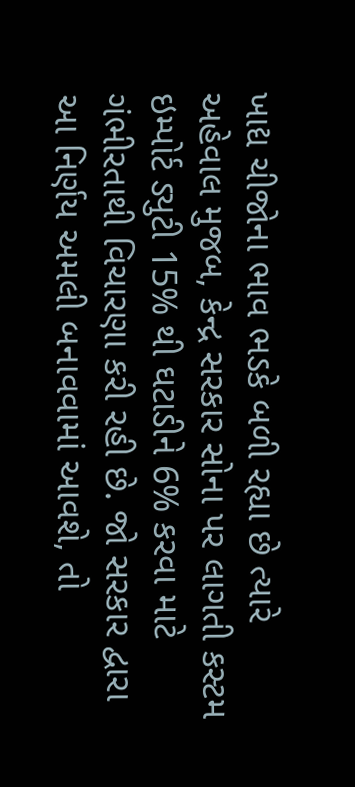ખાદ્ય ચીજોના ભાવ ભડકે બળી રહ્યા છે ત્યારે અહેવાલ મુજબ, કેન્દ્ર સરકાર સોના પર લાગતી કસ્ટમ ઇમ્પોર્ટ ડ્યુટી 15% થી ઘટાડીને 6% કરવા માટે ગંભીરતાથી વિચારણા કરી રહી છે. જો સરકાર દ્વારા આ નિર્ણય અમલી બનાવવામાં આવશે, તો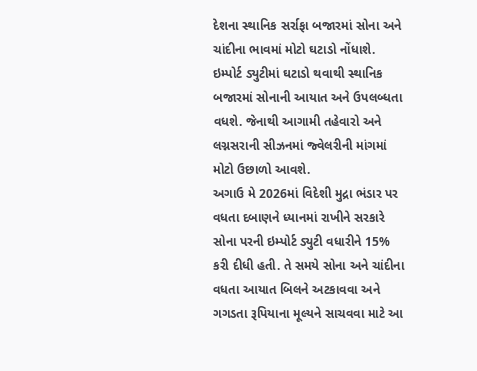દેશના સ્થાનિક સર્રાફા બજારમાં સોના અને ચાંદીના ભાવમાં મોટો ઘટાડો નોંધાશે. ઇમ્પોર્ટ ડ્યુટીમાં ઘટાડો થવાથી સ્થાનિક બજારમાં સોનાની આયાત અને ઉપલબ્ધતા વધશે. જેનાથી આગામી તહેવારો અને લગ્નસરાની સીઝનમાં જ્વેલરીની માંગમાં મોટો ઉછાળો આવશે.
અગાઉ મે 2026માં વિદેશી મુદ્રા ભંડાર પર વધતા દબાણને ધ્યાનમાં રાખીને સરકારે સોના પરની ઇમ્પોર્ટ ડ્યુટી વધારીને 15% કરી દીધી હતી. તે સમયે સોના અને ચાંદીના વધતા આયાત બિલને અટકાવવા અને ગગડતા રૂપિયાના મૂલ્યને સાચવવા માટે આ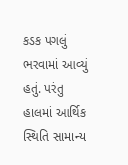કડક પગલું ભરવામાં આવ્યું હતું. પરંતુ હાલમાં આર્થિક સ્થિતિ સામાન્ય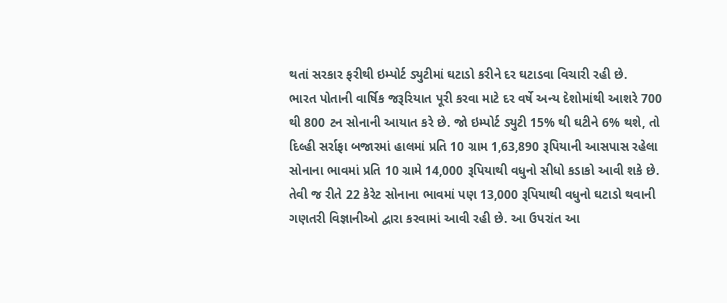થતાં સરકાર ફરીથી ઇમ્પોર્ટ ડ્યુટીમાં ઘટાડો કરીને દર ઘટાડવા વિચારી રહી છે.
ભારત પોતાની વાર્ષિક જરૂરિયાત પૂરી કરવા માટે દર વર્ષે અન્ય દેશોમાંથી આશરે 700 થી 800 ટન સોનાની આયાત કરે છે. જો ઇમ્પોર્ટ ડ્યુટી 15% થી ઘટીને 6% થશે, તો દિલ્હી સર્રાફા બજારમાં હાલમાં પ્રતિ 10 ગ્રામ 1,63,890 રૂપિયાની આસપાસ રહેલા સોનાના ભાવમાં પ્રતિ 10 ગ્રામે 14,000 રૂપિયાથી વધુનો સીધો કડાકો આવી શકે છે. તેવી જ રીતે 22 કેરેટ સોનાના ભાવમાં પણ 13,000 રૂપિયાથી વધુનો ઘટાડો થવાની ગણતરી વિજ્ઞાનીઓ દ્વારા કરવામાં આવી રહી છે. આ ઉપરાંત આ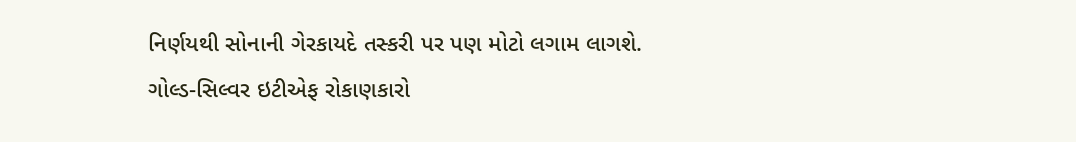નિર્ણયથી સોનાની ગેરકાયદે તસ્કરી પર પણ મોટો લગામ લાગશે.
ગોલ્ડ-સિલ્વર ઇટીએફ રોકાણકારો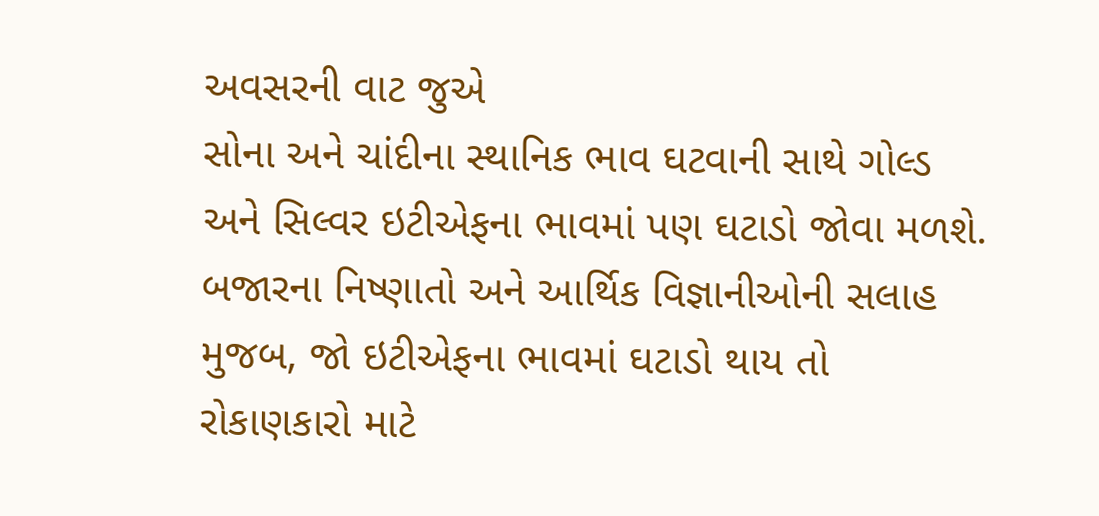અવસરની વાટ જુએ
સોના અને ચાંદીના સ્થાનિક ભાવ ઘટવાની સાથે ગોલ્ડ અને સિલ્વર ઇટીએફના ભાવમાં પણ ઘટાડો જોવા મળશે. બજારના નિષ્ણાતો અને આર્થિક વિજ્ઞાનીઓની સલાહ મુજબ, જો ઇટીએફના ભાવમાં ઘટાડો થાય તો રોકાણકારો માટે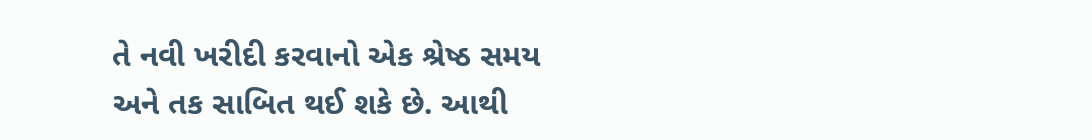તે નવી ખરીદી કરવાનો એક શ્રેષ્ઠ સમય અને તક સાબિત થઈ શકે છે. આથી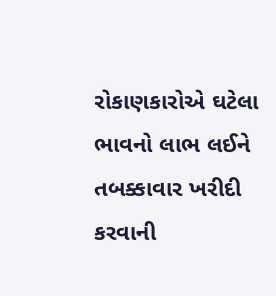રોકાણકારોએ ઘટેલા ભાવનો લાભ લઈને તબક્કાવાર ખરીદી કરવાની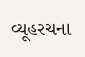વ્યૂહરચના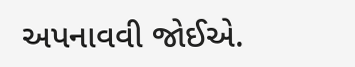અપનાવવી જોઈએ.